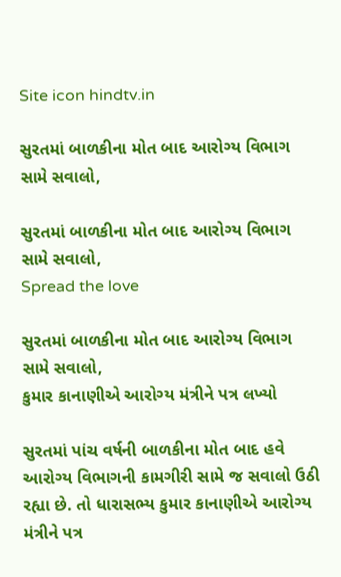Site icon hindtv.in

સુરતમાં બાળકીના મોત બાદ આરોગ્ય વિભાગ સામે સવાલો,

સુરતમાં બાળકીના મોત બાદ આરોગ્ય વિભાગ સામે સવાલો,
Spread the love

સુરતમાં બાળકીના મોત બાદ આરોગ્ય વિભાગ સામે સવાલો,
કુમાર કાનાણીએ આરોગ્ય મંત્રીને પત્ર લખ્યો

સુરતમાં પાંચ વર્ષની બાળકીના મોત બાદ હવે આરોગ્ય વિભાગની કામગીરી સામે જ સવાલો ઉઠી રહ્યા છે. તો ધારાસભ્ય કુમાર કાનાણીએ આરોગ્ય મંત્રીને પત્ર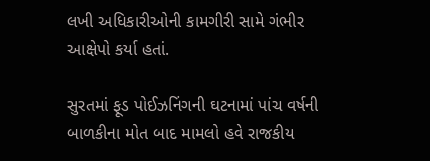લખી અધિકારીઓની કામગીરી સામે ગંભીર આક્ષેપો કર્યા હતાં.

સુરતમાં ફૂડ પોઈઝનિંગની ઘટનામાં પાંચ વર્ષની બાળકીના મોત બાદ મામલો હવે રાજકીય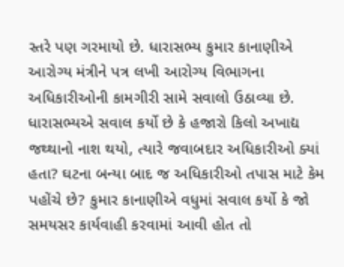સ્તરે પણ ગરમાયો છે. ધારાસભ્ય કુમાર કાનાણીએ આરોગ્ય મંત્રીને પત્ર લખી આરોગ્ય વિભાગના અધિકારીઓની કામગીરી સામે સવાલો ઉઠાવ્યા છે. ધારાસભ્યએ સવાલ કર્યો છે કે હજારો કિલો અખાદ્ય જથ્થાનો નાશ થયો, ત્યારે જવાબદાર અધિકારીઓ ક્યાં હતા? ઘટના બન્યા બાદ જ અધિકારીઓ તપાસ માટે કેમ પહોંચે છે? કુમાર કાનાણીએ વધુમાં સવાલ કર્યો કે જો સમયસર કાર્યવાહી કરવામાં આવી હોત તો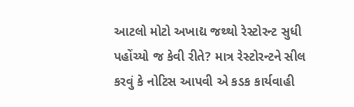આટલો મોટો અખાદ્ય જથ્થો રેસ્ટોરન્ટ સુધી પહોંચ્યો જ કેવી રીતે? માત્ર રેસ્ટોરન્ટને સીલ કરવું કે નોટિસ આપવી એ કડક કાર્યવાહી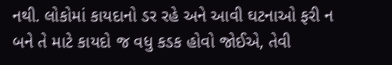નથી. લોકોમાં કાયદાનો ડર રહે અને આવી ઘટનાઓ ફરી ન બને તે માટે કાયદો જ વધુ કડક હોવો જોઈએ, તેવી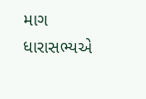માગ ધારાસભ્યએ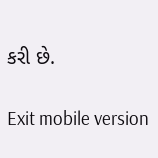કરી છે.

Exit mobile version